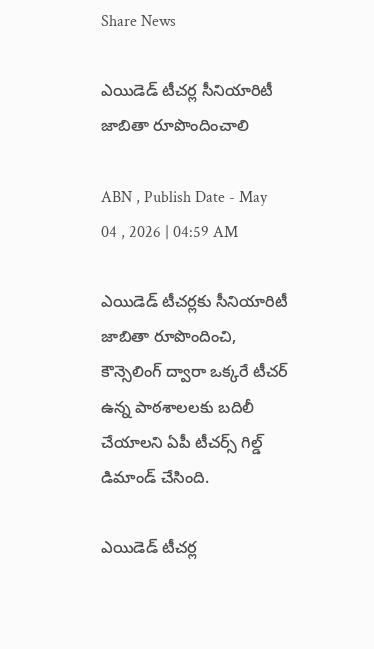Share News

ఎయిడెడ్‌ టీచర్ల సీనియారిటీ జాబితా రూపొందించాలి

ABN , Publish Date - May 04 , 2026 | 04:59 AM

ఎయిడెడ్‌ టీచర్లకు సీనియారిటీ జాబితా రూపొందించి, కౌన్సెలింగ్‌ ద్వారా ఒక్కరే టీచర్‌ ఉన్న పాఠశాలలకు బదిలీ చేయాలని ఏపీ టీచర్స్‌ గిల్డ్‌ డిమాండ్‌ చేసింది.

ఎయిడెడ్‌ టీచర్ల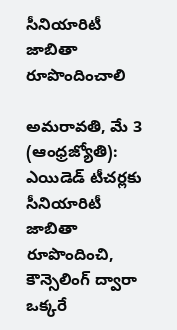సీనియారిటీ జాబితా రూపొందించాలి

అమరావతి, మే 3 (ఆంధ్రజ్యోతి): ఎయిడెడ్‌ టీచర్లకు సీనియారిటీ జాబితా రూపొందించి, కౌన్సెలింగ్‌ ద్వారా ఒక్కరే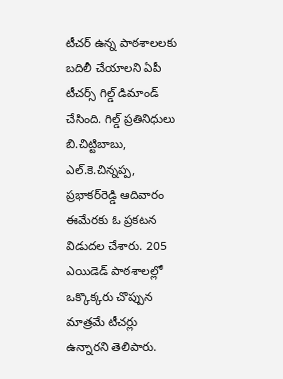టీచర్‌ ఉన్న పాఠశాలలకు బదిలీ చేయాలని ఏపీ టీచర్స్‌ గిల్డ్‌ డిమాండ్‌ చేసింది. గిల్డ్‌ ప్రతినిధులు బి.చిట్టిబాబు, ఎల్‌.కె.చిన్నప్ప, ప్రభాకర్‌రెడ్డి ఆదివారం ఈమేరకు ఓ ప్రకటన విడుదల చేశారు. 205 ఎయిడెడ్‌ పాఠశాలల్లో ఒక్కొక్కరు చొప్పున మాత్రమే టీచర్లు ఉన్నారని తెలిపారు.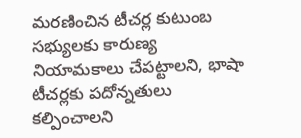మరణించిన టీచర్ల కుటుంబ సభ్యులకు కారుణ్య నియామకాలు చేపట్టాలని, భాషా టీచర్లకు పదోన్నతులు కల్పించాలని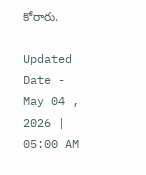కోరారు.

Updated Date - May 04 , 2026 | 05:00 AM